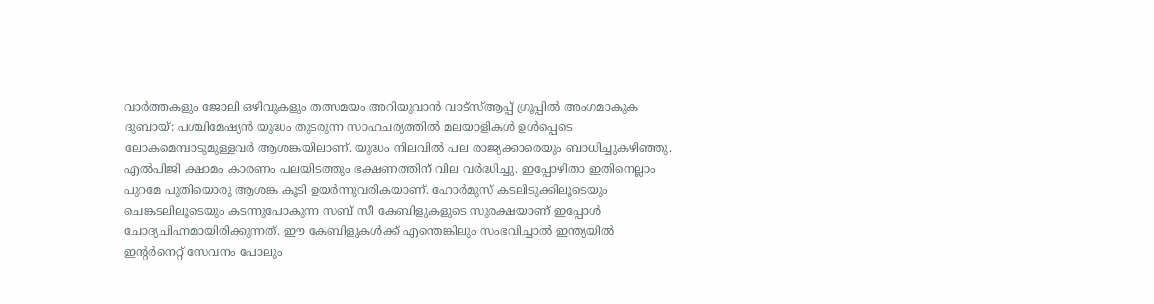വാർത്തകളും ജോലി ഒഴിവുകളും തത്സമയം അറിയുവാൻ വാട്സ്ആപ്പ് ഗ്രൂപ്പിൽ അംഗമാകുക
ദുബായ്: പശ്ചിമേഷ്യൻ യുദ്ധം തുടരുന്ന സാഹചര്യത്തിൽ മലയാളികൾ ഉൾപ്പെടെ ലോകമെമ്പാടുമുള്ളവർ ആശങ്കയിലാണ്. യുദ്ധം നിലവിൽ പല രാജ്യക്കാരെയും ബാധിച്ചുകഴിഞ്ഞു. എൽപിജി ക്ഷാമം കാരണം പലയിടത്തും ഭക്ഷണത്തിന് വില വർദ്ധിച്ചു. ഇപ്പോഴിതാ ഇതിനെല്ലാം പുറമേ പുതിയൊരു ആശങ്ക കൂടി ഉയർന്നുവരികയാണ്. ഹോർമുസ് കടലിടുക്കിലൂടെയും ചെങ്കടലിലൂടെയും കടന്നുപോകുന്ന സബ് സീ കേബിളുകളുടെ സുരക്ഷയാണ് ഇപ്പോൾ ചോദ്യചിഹ്നമായിരിക്കുന്നത്. ഈ കേബിളുകൾക്ക് എന്തെങ്കിലും സംഭവിച്ചാൽ ഇന്ത്യയിൽ ഇന്റർനെറ്റ് സേവനം പോലും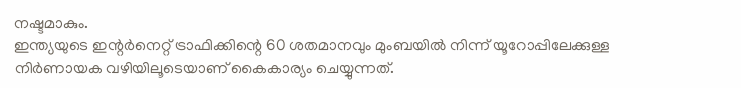നഷ്ടമാകും.
ഇന്ത്യയുടെ ഇന്റർനെറ്റ് ട്രാഫിക്കിന്റെ 60 ശതമാനവും മുംബയിൽ നിന്ന് യൂറോപ്പിലേക്കുള്ള നിർണായക വഴിയിലൂടെയാണ് കൈകാര്യം ചെയ്യുന്നത്.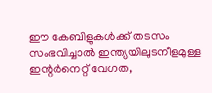ഈ കേബിളുകൾക്ക് തടസം സംഭവിച്ചാൽ ഇന്ത്യയിലുടനീളമുള്ള ഇന്റർനെറ്റ് വേഗത,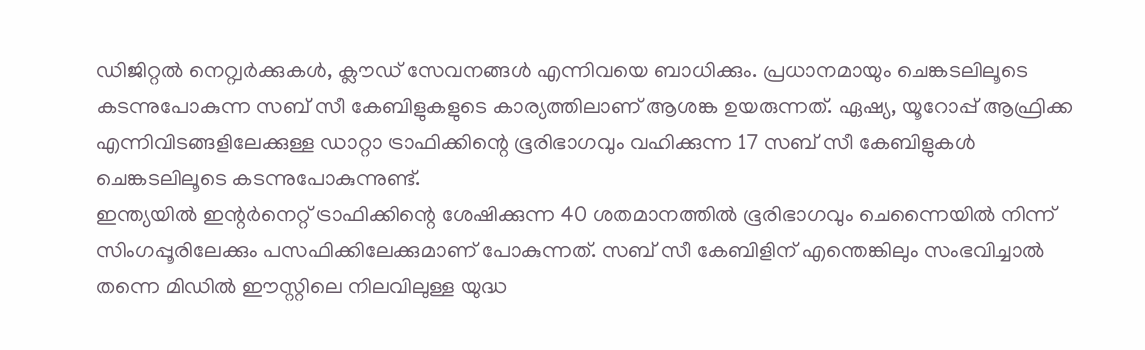ഡിജിറ്റൽ നെറ്റ്വർക്കുകൾ, ക്ലൗഡ് സേവനങ്ങൾ എന്നിവയെ ബാധിക്കും. പ്രധാനമായും ചെങ്കടലിലൂടെ കടന്നുപോകുന്ന സബ് സീ കേബിളുകളുടെ കാര്യത്തിലാണ് ആശങ്ക ഉയരുന്നത്. ഏഷ്യ, യൂറോപ്പ് ആഫ്രിക്ക എന്നിവിടങ്ങളിലേക്കുള്ള ഡാറ്റാ ട്രാഫിക്കിന്റെ ഭൂരിഭാഗവും വഹിക്കുന്ന 17 സബ് സീ കേബിളുകൾ ചെങ്കടലിലൂടെ കടന്നുപോകുന്നുണ്ട്.
ഇന്ത്യയിൽ ഇന്റർനെറ്റ് ട്രാഫിക്കിന്റെ ശേഷിക്കുന്ന 40 ശതമാനത്തിൽ ഭൂരിഭാഗവും ചെന്നൈയിൽ നിന്ന് സിംഗപ്പൂരിലേക്കും പസഫിക്കിലേക്കുമാണ് പോകുന്നത്. സബ് സീ കേബിളിന് എന്തെങ്കിലും സംഭവിച്ചാൽ തന്നെ മിഡിൽ ഈസ്റ്റിലെ നിലവിലുള്ള യുദ്ധ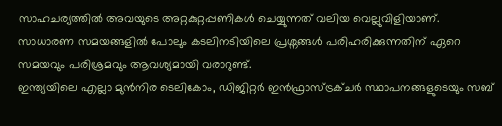സാഹചര്യത്തിൽ അവയുടെ അറ്റകുറ്റപ്പണികൾ ചെയ്യുന്നത് വലിയ വെല്ലുവിളിയാണ്. സാധാരണ സമയങ്ങളിൽ പോലും കടലിനടിയിലെ പ്രശ്നങ്ങൾ പരിഹരിക്കുന്നതിന് ഏറെ സമയവും പരിശ്രമവും ആവശ്യമായി വരാറുണ്ട്.
ഇന്ത്യയിലെ എല്ലാ മുൻനിര ടെലികോം, ഡിജിറ്റർ ഇൻഫ്രാസ്ട്രക്ചർ സ്ഥാപനങ്ങളുടെയും സബ്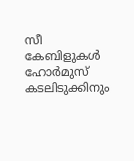സീ കേബിളുകൾ ഹോർമുസ് കടലിടുക്കിനും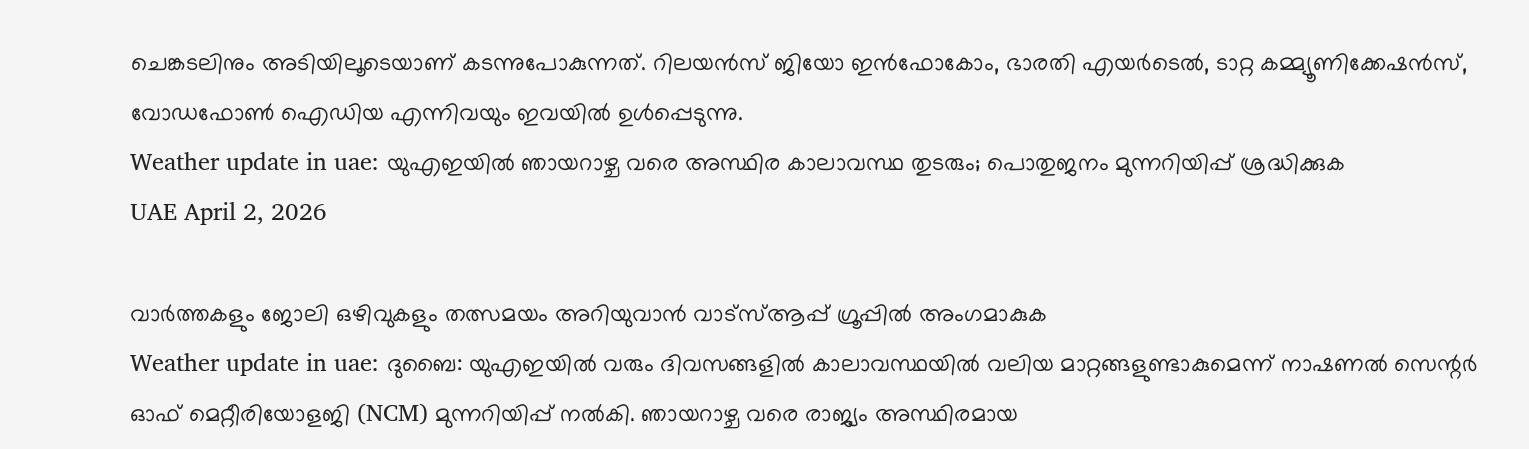ചെങ്കടലിനും അടിയിലൂടെയാണ് കടന്നുപോകുന്നത്. റിലയൻസ് ജിയോ ഇൻഫോകോം, ഭാരതി എയർടെൽ, ടാറ്റ കമ്മ്യൂണിക്കേഷൻസ്, വോഡഫോൺ ഐഡിയ എന്നിവയും ഇവയിൽ ഉൾപ്പെടുന്നു.
Weather update in uae: യുഎഇയിൽ ഞായറാഴ്ച വരെ അസ്ഥിര കാലാവസ്ഥ തുടരും; പൊതുജനം മുന്നറിയിപ്പ് ശ്രദ്ധിക്കുക
UAE April 2, 2026

വാർത്തകളും ജോലി ഒഴിവുകളും തത്സമയം അറിയുവാൻ വാട്സ്ആപ്പ് ഗ്രൂപ്പിൽ അംഗമാകുക
Weather update in uae: ദുബൈ: യുഎഇയിൽ വരും ദിവസങ്ങളിൽ കാലാവസ്ഥയിൽ വലിയ മാറ്റങ്ങളുണ്ടാകുമെന്ന് നാഷണൽ സെന്റർ ഓഫ് മെറ്റീരിയോളജി (NCM) മുന്നറിയിപ്പ് നൽകി. ഞായറാഴ്ച വരെ രാജ്യം അസ്ഥിരമായ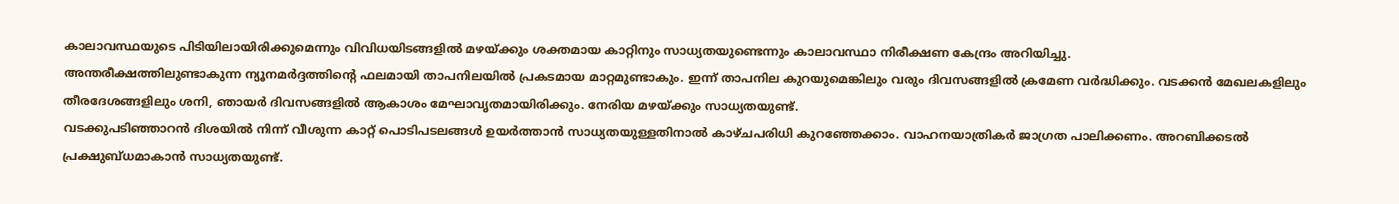കാലാവസ്ഥയുടെ പിടിയിലായിരിക്കുമെന്നും വിവിധയിടങ്ങളിൽ മഴയ്ക്കും ശക്തമായ കാറ്റിനും സാധ്യതയുണ്ടെന്നും കാലാവസ്ഥാ നിരീക്ഷണ കേന്ദ്രം അറിയിച്ചു.
അന്തരീക്ഷത്തിലുണ്ടാകുന്ന ന്യൂനമർദ്ദത്തിന്റെ ഫലമായി താപനിലയിൽ പ്രകടമായ മാറ്റമുണ്ടാകും. ഇന്ന് താപനില കുറയുമെങ്കിലും വരും ദിവസങ്ങളിൽ ക്രമേണ വർദ്ധിക്കും. വടക്കൻ മേഖലകളിലും തീരദേശങ്ങളിലും ശനി, ഞായർ ദിവസങ്ങളിൽ ആകാശം മേഘാവൃതമായിരിക്കും. നേരിയ മഴയ്ക്കും സാധ്യതയുണ്ട്.
വടക്കുപടിഞ്ഞാറൻ ദിശയിൽ നിന്ന് വീശുന്ന കാറ്റ് പൊടിപടലങ്ങൾ ഉയർത്താൻ സാധ്യതയുള്ളതിനാൽ കാഴ്ചപരിധി കുറഞ്ഞേക്കാം. വാഹനയാത്രികർ ജാഗ്രത പാലിക്കണം. അറബിക്കടൽ പ്രക്ഷുബ്ധമാകാൻ സാധ്യതയുണ്ട്.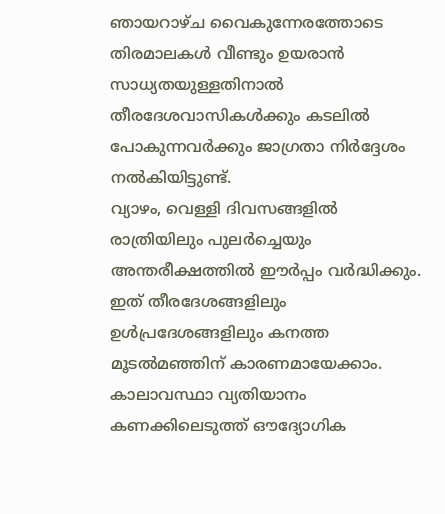ഞായറാഴ്ച വൈകുന്നേരത്തോടെ തിരമാലകൾ വീണ്ടും ഉയരാൻ സാധ്യതയുള്ളതിനാൽ തീരദേശവാസികൾക്കും കടലിൽ പോകുന്നവർക്കും ജാഗ്രതാ നിർദ്ദേശം നൽകിയിട്ടുണ്ട്.
വ്യാഴം, വെള്ളി ദിവസങ്ങളിൽ രാത്രിയിലും പുലർച്ചെയും അന്തരീക്ഷത്തിൽ ഈർപ്പം വർദ്ധിക്കും. ഇത് തീരദേശങ്ങളിലും ഉൾപ്രദേശങ്ങളിലും കനത്ത മൂടൽമഞ്ഞിന് കാരണമായേക്കാം. കാലാവസ്ഥാ വ്യതിയാനം കണക്കിലെടുത്ത് ഔദ്യോഗിക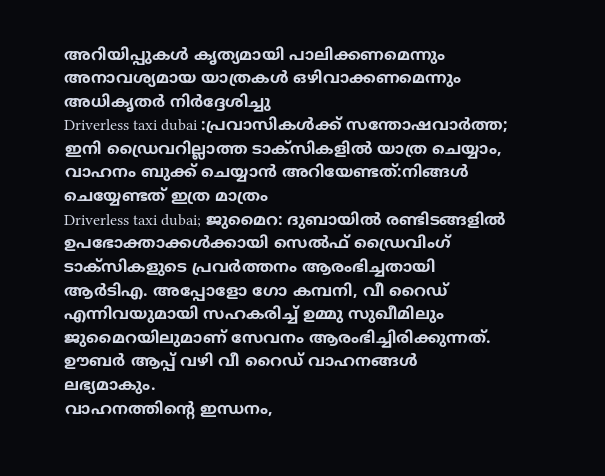അറിയിപ്പുകൾ കൃത്യമായി പാലിക്കണമെന്നും അനാവശ്യമായ യാത്രകൾ ഒഴിവാക്കണമെന്നും അധികൃതർ നിർദ്ദേശിച്ചു
Driverless taxi dubai :പ്രവാസികൾക്ക് സന്തോഷവാർത്ത; ഇനി ഡ്രൈവറില്ലാത്ത ടാക്സികളിൽ യാത്ര ചെയ്യാം, വാഹനം ബുക്ക് ചെയ്യാൻ അറിയേണ്ടത്:നിങ്ങൾ ചെയ്യേണ്ടത് ഇത്ര മാത്രം
Driverless taxi dubai; ജുമൈറ: ദുബായിൽ രണ്ടിടങ്ങളിൽ ഉപഭോക്താക്കൾക്കായി സെൽഫ് ഡ്രൈവിംഗ് ടാക്സികളുടെ പ്രവർത്തനം ആരംഭിച്ചതായി ആർടിഎ. അപ്പോളോ ഗോ കമ്പനി, വീ റൈഡ് എന്നിവയുമായി സഹകരിച്ച് ഉമ്മു സുഖീമിലും ജുമൈറയിലുമാണ് സേവനം ആരംഭിച്ചിരിക്കുന്നത്. ഊബർ ആപ്പ് വഴി വീ റൈഡ് വാഹനങ്ങൾ ലഭ്യമാകും.
വാഹനത്തിന്റെ ഇന്ധനം,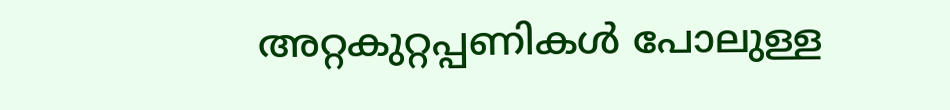അറ്റകുറ്റപ്പണികൾ പോലുള്ള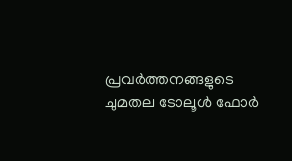പ്രവർത്തനങ്ങളുടെ ചുമതല ടോലൂൾ ഫോർ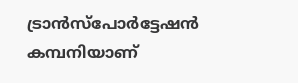ട്രാൻസ്പോർട്ടേഷൻ കമ്പനിയാണ്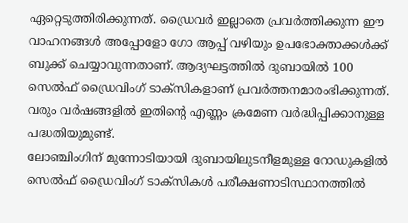ഏറ്റെടുത്തിരിക്കുന്നത്. ഡ്രൈവർ ഇല്ലാതെ പ്രവർത്തിക്കുന്ന ഈ വാഹനങ്ങൾ അപ്പോളോ ഗോ ആപ്പ് വഴിയും ഉപഭോക്താക്കൾക്ക് ബുക്ക് ചെയ്യാവുന്നതാണ്. ആദ്യഘട്ടത്തിൽ ദുബായിൽ 100 സെൽഫ് ഡ്രൈവിംഗ് ടാക്സികളാണ് പ്രവർത്തനമാരംഭിക്കുന്നത്. വരും വർഷങ്ങളിൽ ഇതിന്റെ എണ്ണം ക്രമേണ വർദ്ധിപ്പിക്കാനുള്ള പദ്ധതിയുമുണ്ട്.
ലോഞ്ചിംഗിന് മുന്നോടിയായി ദുബായിലുടനീളമുള്ള റോഡുകളിൽ സെൽഫ് ഡ്രൈവിംഗ് ടാക്സികൾ പരീക്ഷണാടിസ്ഥാനത്തിൽ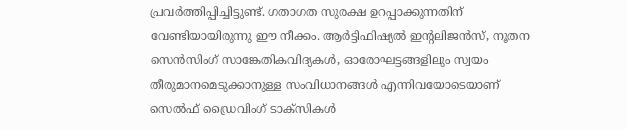പ്രവർത്തിപ്പിച്ചിട്ടുണ്ട്. ഗതാഗത സുരക്ഷ ഉറപ്പാക്കുന്നതിന് വേണ്ടിയായിരുന്നു ഈ നീക്കം. ആർട്ടിഫിഷ്യൽ ഇന്റലിജൻസ്, നൂതന സെൻസിംഗ് സാങ്കേതികവിദ്യകൾ, ഓരോഘട്ടങ്ങളിലും സ്വയം തീരുമാനമെടുക്കാനുള്ള സംവിധാനങ്ങൾ എന്നിവയോടെയാണ് സെൽഫ് ഡ്രൈവിംഗ് ടാക്സികൾ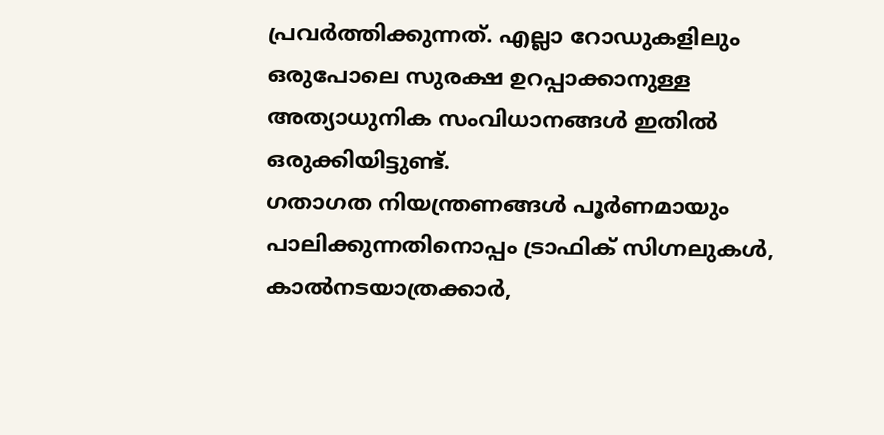പ്രവർത്തിക്കുന്നത്. എല്ലാ റോഡുകളിലും ഒരുപോലെ സുരക്ഷ ഉറപ്പാക്കാനുള്ള അത്യാധുനിക സംവിധാനങ്ങൾ ഇതിൽ ഒരുക്കിയിട്ടുണ്ട്.
ഗതാഗത നിയന്ത്രണങ്ങൾ പൂർണമായും പാലിക്കുന്നതിനൊപ്പം ട്രാഫിക് സിഗ്നലുകൾ, കാൽനടയാത്രക്കാർ,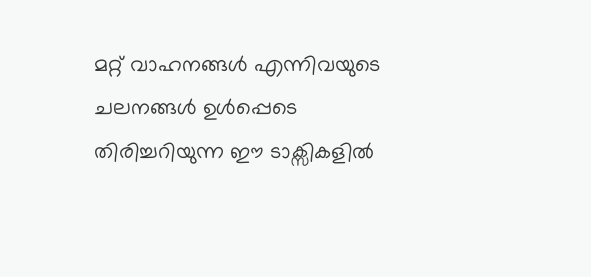മറ്റ് വാഹനങ്ങൾ എന്നിവയുടെ ചലനങ്ങൾ ഉൾപ്പെടെ തിരിച്ചറിയുന്ന ഈ ടാക്സികളിൽ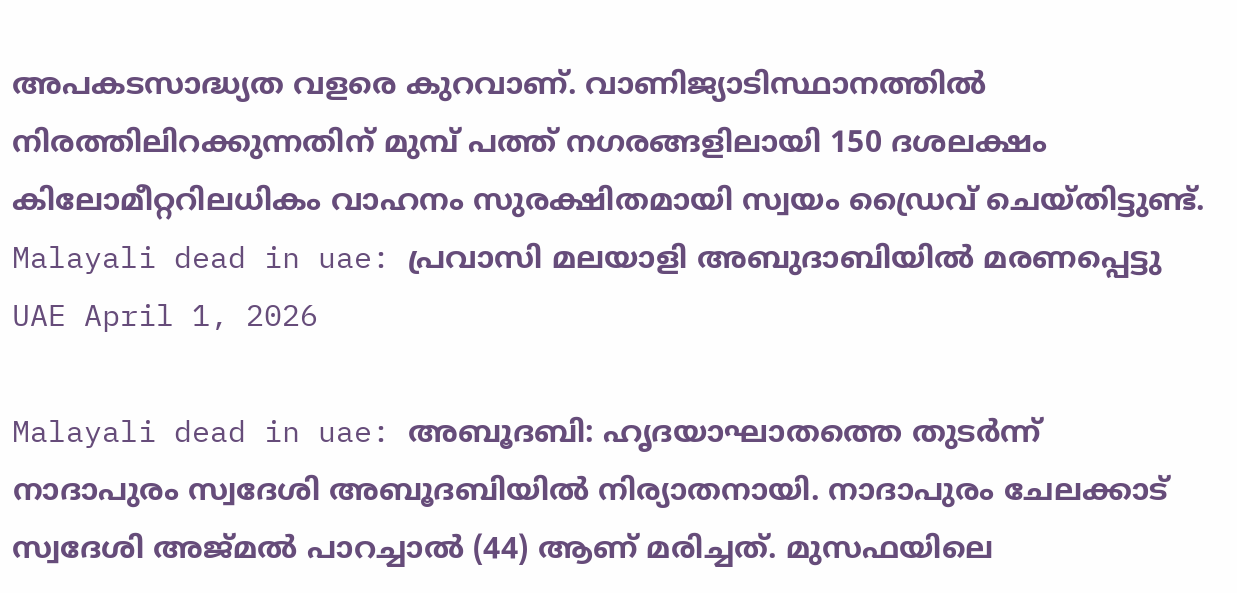അപകടസാദ്ധ്യത വളരെ കുറവാണ്. വാണിജ്യാടിസ്ഥാനത്തിൽ നിരത്തിലിറക്കുന്നതിന് മുമ്പ് പത്ത് നഗരങ്ങളിലായി 150 ദശലക്ഷം കിലോമീറ്ററിലധികം വാഹനം സുരക്ഷിതമായി സ്വയം ഡ്രൈവ് ചെയ്തിട്ടുണ്ട്.
Malayali dead in uae: പ്രവാസി മലയാളി അബുദാബിയിൽ മരണപ്പെട്ടു
UAE April 1, 2026

Malayali dead in uae: അബൂദബി: ഹൃദയാഘാതത്തെ തുടർന്ന് നാദാപുരം സ്വദേശി അബൂദബിയിൽ നിര്യാതനായി. നാദാപുരം ചേലക്കാട് സ്വദേശി അജ്മൽ പാറച്ചാൽ (44) ആണ് മരിച്ചത്. മുസഫയിലെ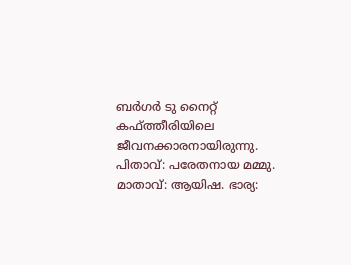ബർഗർ ടു നൈറ്റ് കഫ്ത്തീരിയിലെ ജീവനക്കാരനായിരുന്നു.
പിതാവ്: പരേതനായ മമ്മു. മാതാവ്: ആയിഷ. ഭാര്യ: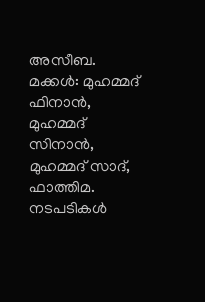അസീബ. മക്കൾ: മുഹമ്മദ് ഫിനാൻ, മുഹമ്മദ് സിനാൻ, മുഹമ്മദ് സാദ്, ഫാത്തിമ. നടപടികൾ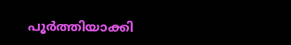പൂർത്തിയാക്കി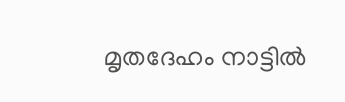മൃതദേഹം നാട്ടിൽ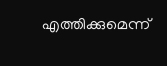എത്തിക്കുമെന്ന്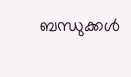ബന്ധുക്കൾ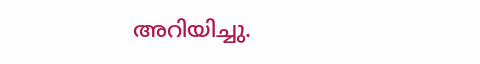അറിയിച്ചു.